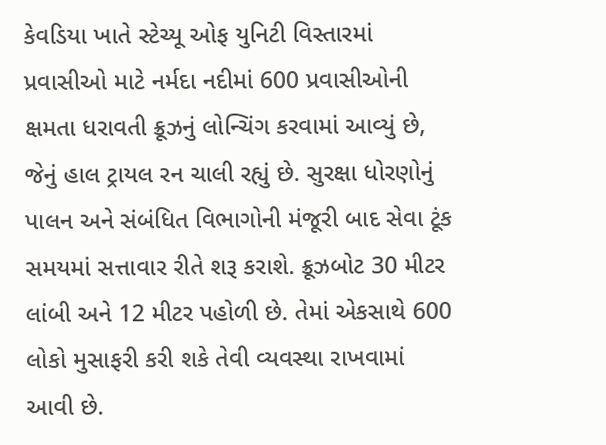કેવડિયા ખાતે સ્ટેચ્યૂ ઓફ યુનિટી વિસ્તારમાં પ્રવાસીઓ માટે નર્મદા નદીમાં 600 પ્રવાસીઓની ક્ષમતા ધરાવતી ક્રૂઝનું લોન્ચિંગ કરવામાં આવ્યું છે, જેનું હાલ ટ્રાયલ રન ચાલી રહ્યું છે. સુરક્ષા ધોરણોનું પાલન અને સંબંધિત વિભાગોની મંજૂરી બાદ સેવા ટૂંક સમયમાં સત્તાવાર રીતે શરૂ કરાશે. ક્રૂઝબોટ 30 મીટર લાંબી અને 12 મીટર પહોળી છે. તેમાં એકસાથે 600 લોકો મુસાફરી કરી શકે તેવી વ્યવસ્થા રાખવામાં આવી છે.